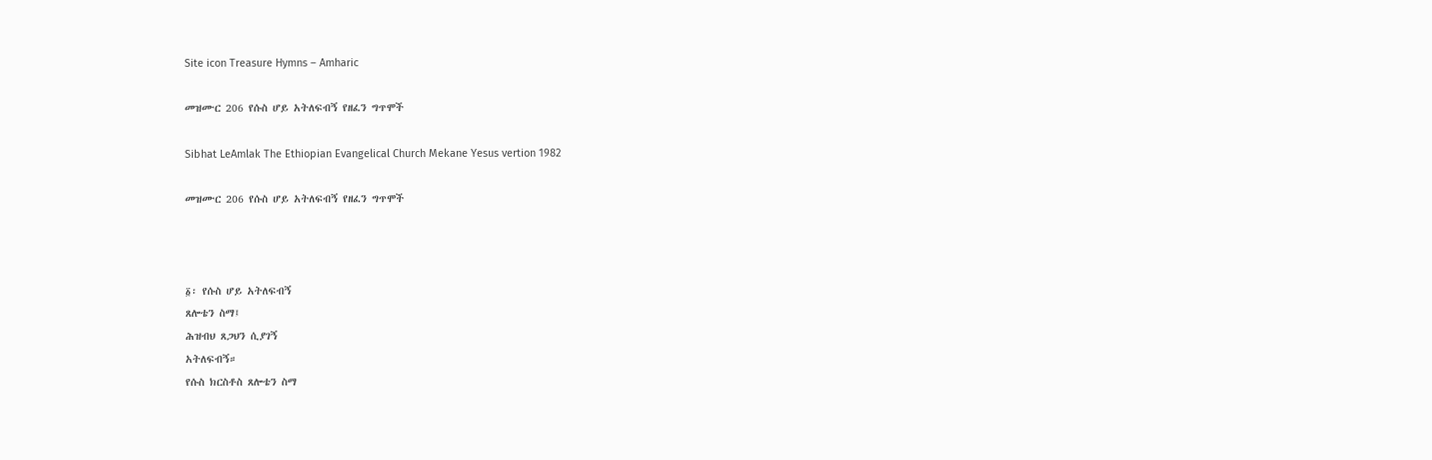Site icon Treasure Hymns – Amharic

መዝሙር 206 የሱስ ሆይ አትለፍብኝ የዘፈን ግጥሞች

Sibhat LeAmlak The Ethiopian Evangelical Church Mekane Yesus vertion 1982

መዝሙር 206 የሱስ ሆይ አትለፍብኝ የዘፈን ግጥሞች



፩፡ የሱስ ሆይ አትለፍብኝ
ጸሎቴን ስማ፤
ሕዝብህ ጸጋህን ሲያገኝ
አትለፍብኝ።
የሱስ ክርስቶስ ጸሎቴን ስማ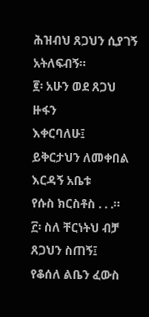ሕዝብህ ጸጋህን ሲያገኝ
አትለፍብኝ።
፪፡ አሁን ወደ ጸጋህ ዙፋን
እቀርባለሁ፤
ይቅርታህን ለመቀበል
እርዳኝ አቤቱ
የሱስ ክርስቶስ . . .።
፫፡ ስለ ቸርነትህ ብቻ
ጸጋህን ስጠኝ፤
የቆሰለ ልቤን ፈውስ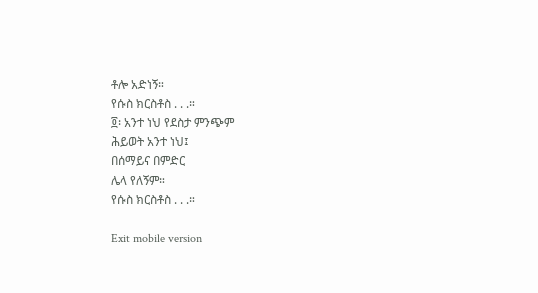ቶሎ አድነኝ።
የሱስ ክርስቶስ . . .።
፬፡ አንተ ነህ የደስታ ምንጭም
ሕይወት አንተ ነህ፤
በሰማይና በምድር
ሌላ የለኝም።
የሱስ ክርስቶስ . . .።

Exit mobile version